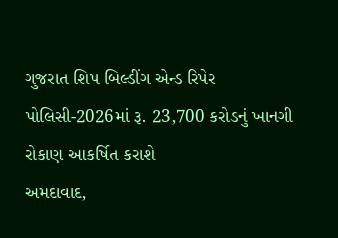ગુજરાત શિપ બિલ્ડીંગ એન્ડ રિપેર પોલિસી-2026માં રૂ. 23,700 કરોડનું ખાનગી રોકાણ આકર્ષિત કરાશે
અમદાવાદ,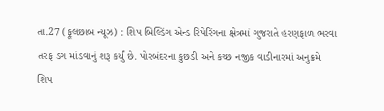તા.27 (ફૂલછાબ ન્યૂઝ) : શિપ બિલ્ડિંગ એન્ડ રિપેરિંગના ક્ષેત્રમાં ગુજરાતે હરણફાળ ભરવા
તરફ ડગ માંડવાનું શરૂ કર્યું છે. પોરબંદરના કુછડી અને કચ્છ નજીક વાડીનારમાં અનુક્રમે
શિપ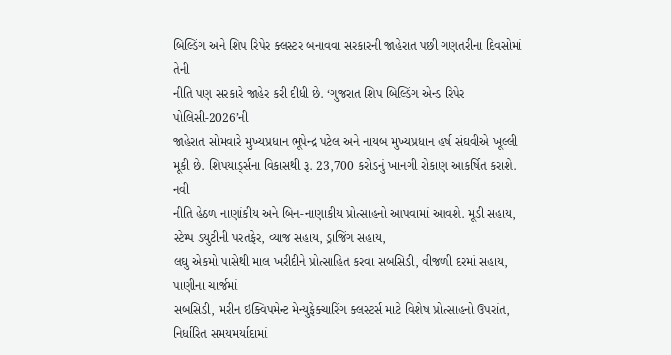બિલ્ડિંગ અને શિપ રિપેર ક્લસ્ટર બનાવવા સરકારની જાહેરાત પછી ગણતરીના દિવસોમાં તેની
નીતિ પણ સરકારે જાહેર કરી દીધી છે. ‘ગુજરાત શિપ બિલ્ડિંગ એન્ડ રિપેર પોલિસી-2026’ની
જાહેરાત સોમવારે મુખ્યપ્રધાન ભૂપેન્દ્ર પટેલ અને નાયબ મુખ્યપ્રધાન હર્ષ સંઘવીએ ખૂલ્લી
મૂકી છે. શિપયાર્ડ્સના વિકાસથી રૂ. 23,700 કરોડનું ખાનગી રોકાણ આકર્ષિત કરાશે.
નવી
નીતિ હેઠળ નાણાંકીય અને બિન-નાણાકીય પ્રોત્સાહનો આપવામાં આવશે. મૂડી સહાય, સ્ટેમ્પ ડયુટીની પરતફેર, વ્યાજ સહાય, ડ્રાજિંગ સહાય,
લઘુ એકમો પાસેથી માલ ખરીદીને પ્રોત્સાહિત કરવા સબસિડી, વીજળી દરમાં સહાય, પાણીના ચાર્જમાં
સબસિડી, મરીન ઇક્વિપમેન્ટ મેન્યુફેક્ચારિંગ ક્લસ્ટર્સ માટે વિશેષ પ્રોત્સાહનો ઉપરાંત,
નિર્ધારિત સમયમર્યાદામાં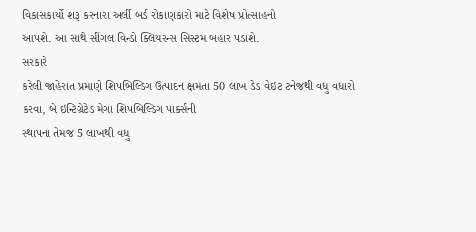વિકાસકાર્યો શરૂ કરનારા અર્લી બર્ડ રોકાણકારો માટે વિશેષ પ્રોત્સાહનો
આપશે. આ સાથે સીંગલ વિન્ડો ક્લિયરન્સ સિસ્ટમ બહાર પડાશે.
સરકારે
કરેલી જાહેરાત પ્રમાણે શિપબિલ્ડિગ ઉત્પાદન ક્ષમતા 50 લાખ ડેડ વેઇટ ટનેજથી વધુ વધારો
કરવા, બે ઇન્ટિગ્રેટેડ મેગા શિપબિલ્ડિગ પાર્ક્સની
સ્થાપના તેમજ 5 લાખથી વધુ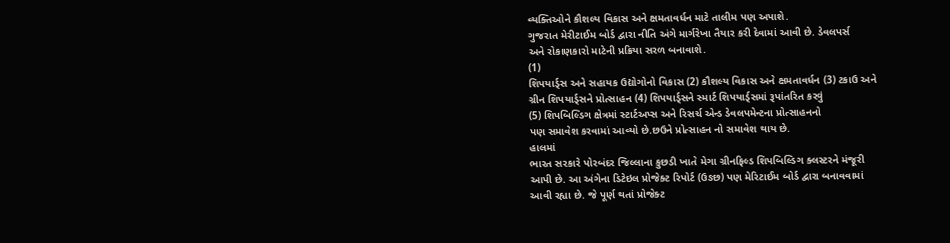વ્યક્તિઓને કૌશલ્ય વિકાસ અને ક્ષમતાવર્ધન માટે તાલીમ પણ અપાશે.
ગુજરાત મેરીટાઈમ બોર્ડ દ્વારા નીતિ અંગે માર્ગરેખા તૈયાર કરી દેવામાં આવી છે. ડેવલપર્સ
અને રોકાણકારો માટેની પ્રક્રિયા સરળ બનાવાશે.
(1)
શિપયાર્ડ્સ અને સહાયક ઉદ્યોગોનો વિકાસ (2) કૌશલ્ય વિકાસ અને ક્ષમતાવર્ધન (3) ટકાઉ અને
ગ્રીન શિપયાર્ડ્સને પ્રોત્સાહન (4) શિપયાર્ડ્સને સ્માર્ટ શિપયાર્ડ્સમાં રૂપાંતરિત કરવું
(5) શિપબિલ્ડિગ ક્ષેત્રમાં સ્ટાર્ટઅપ્સ અને રિસર્ચ એન્ડ ડેવલપમેન્ટના પ્રોત્સાહનનો
પણ સમાવેશ કરવામાં આવ્યો છે.છઉને પ્રોત્સાહન નો સમાવેશ થાય છે.
હાલમાં
ભારત સરકારે પોરબંદર જિલ્લાના કુછડી ખાતે મેગા ગ્રીનફિલ્ડ શિપબિલ્ડિગ ક્લસ્ટરને મંજૂરી
આપી છે. આ અંગેના ડિટેઇલ પ્રોજેક્ટ રિપોર્ટ (ઉઙછ) પણ મેરિટાઈમ બોર્ડ દ્વારા બનાવવામાં
આવી રહ્યા છે. જે પૂર્ણ થતાં પ્રોજેક્ટ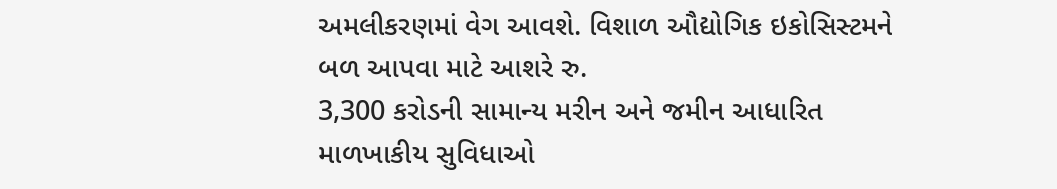અમલીકરણમાં વેગ આવશે. વિશાળ ઔદ્યોગિક ઇકોસિસ્ટમને બળ આપવા માટે આશરે રુ.
3,300 કરોડની સામાન્ય મરીન અને જમીન આધારિત માળખાકીય સુવિધાઓ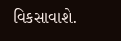વિકસાવાશે.